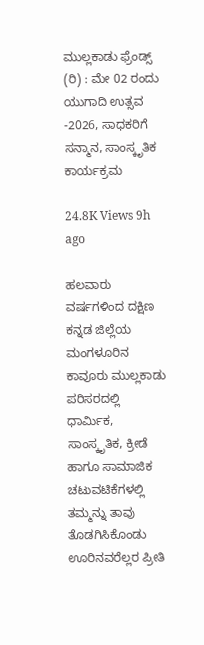ಮುಲ್ಲಕಾಡು ಫ್ರೆಂಡ್ಸ್ (ರಿ) : ಮೇ 02 ರಂದು ಯುಗಾದಿ ಉತ್ಸವ -2026, ಸಾಧಕರಿಗೆ ಸನ್ಮಾನ, ಸಾಂಸ್ಕೃತಿಕ ಕಾರ್ಯಕ್ರಮ

24.8K Views 9h ago

ಹಲವಾರು ವರ್ಷಗಳಿಂದ ದಕ್ಷಿಣ ಕನ್ನಡ ಜಿಲ್ಲೆಯ ಮಂಗಳೂರಿನ ಕಾವೂರು ಮುಲ್ಲಕಾಡು ಪರಿಸರದಲ್ಲಿ ಧಾರ್ಮಿಕ, ಸಾಂಸ್ಕೃತಿಕ, ಕ್ರೀಡೆ ಹಾಗೂ ಸಾಮಾಜಿಕ ಚಟುವಟಿಕೆಗಳಲ್ಲಿ ತಮ್ಮನ್ನು ತಾವು ತೊಡಗಿಸಿಕೊಂಡು ಊರಿನವರೆಲ್ಲರ ಪ್ರೀತಿ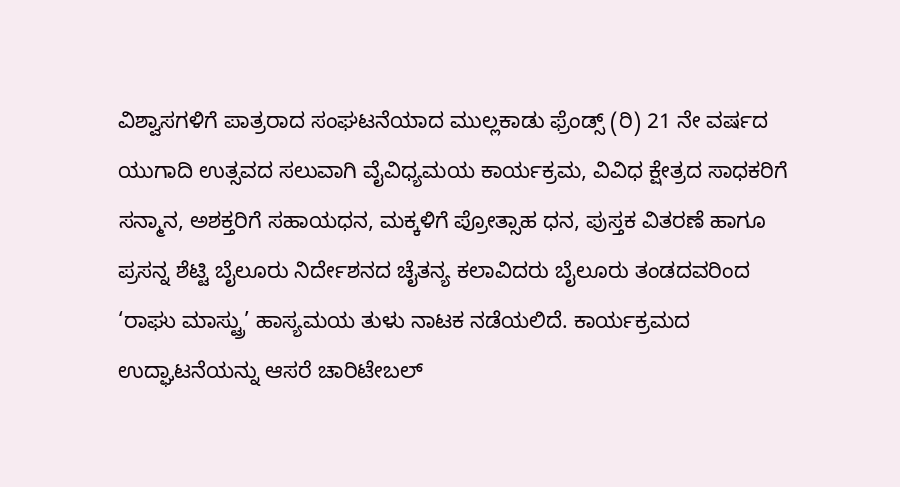ವಿಶ್ವಾಸಗಳಿಗೆ ಪಾತ್ರರಾದ ಸಂಘಟನೆಯಾದ ಮುಲ್ಲಕಾಡು ಫ್ರೆಂಡ್ಸ್ (ರಿ) 21 ನೇ ವರ್ಷದ ಯುಗಾದಿ ಉತ್ಸವದ ಸಲುವಾಗಿ ವೈವಿಧ್ಯಮಯ ಕಾರ್ಯಕ್ರಮ, ವಿವಿಧ ಕ್ಷೇತ್ರದ ಸಾಧಕರಿಗೆ ಸನ್ಮಾನ, ಅಶಕ್ತರಿಗೆ ಸಹಾಯಧನ, ಮಕ್ಕಳಿಗೆ ಪ್ರೋತ್ಸಾಹ ಧನ, ಪುಸ್ತಕ ವಿತರಣೆ ಹಾಗೂ ಪ್ರಸನ್ನ ಶೆಟ್ಟಿ ಬೈಲೂರು ನಿರ್ದೇಶನದ ಚೈತನ್ಯ ಕಲಾವಿದರು ಬೈಲೂರು ತಂಡದವರಿಂದ ‘ರಾಘು ಮಾಸ್ಟ್ರು’ ಹಾಸ್ಯಮಯ ತುಳು ನಾಟಕ ನಡೆಯಲಿದೆ. ಕಾರ್ಯಕ್ರಮದ ಉದ್ಘಾಟನೆಯನ್ನು ಆಸರೆ ಚಾರಿಟೇಬಲ್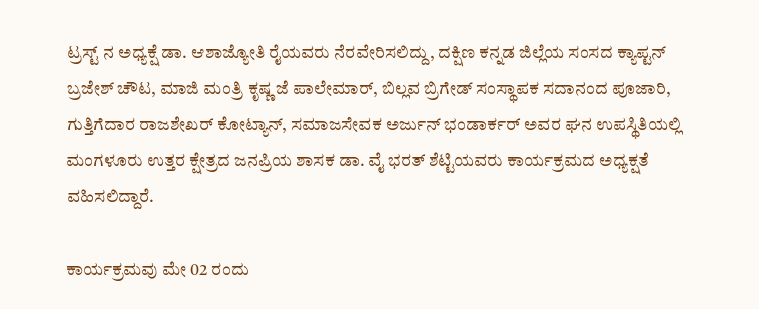ಟ್ರಸ್ಟ್ ನ ಅಧ್ಯಕ್ಷೆ ಡಾ. ಆಶಾಜ್ಯೋತಿ ರೈಯವರು ನೆರವೇರಿಸಲಿದ್ದು, ದಕ್ಷಿಣ ಕನ್ನಡ ಜಿಲ್ಲೆಯ ಸಂಸದ ಕ್ಯಾಪ್ಟನ್ ಬ್ರಜೇಶ್ ಚೌಟ, ಮಾಜಿ ಮಂತ್ರಿ ಕೃಷ್ಣ ಜೆ ಪಾಲೇಮಾರ್, ಬಿಲ್ಲವ ಬ್ರಿಗೇಡ್ ಸಂಸ್ಥಾಪಕ ಸದಾನಂದ ಪೂಜಾರಿ, ಗುತ್ತಿಗೆದಾರ ರಾಜಶೇಖರ್ ಕೋಟ್ಯಾನ್, ಸಮಾಜಸೇವಕ ಅರ್ಜುನ್ ಭಂಡಾರ್ಕರ್ ಅವರ ಘನ ಉಪಸ್ಥಿತಿಯಲ್ಲಿ ಮಂಗಳೂರು ಉತ್ತರ ಕ್ಷೇತ್ರದ ಜನಪ್ರಿಯ ಶಾಸಕ ಡಾ. ವೈ ಭರತ್ ಶೆಟ್ಟಿಯವರು ಕಾರ್ಯಕ್ರಮದ ಅಧ್ಯಕ್ಷತೆ ವಹಿಸಲಿದ್ದಾರೆ.

ಕಾರ್ಯಕ್ರಮವು ಮೇ 02 ರಂದು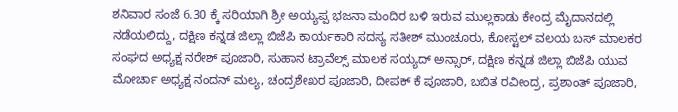ಶನಿವಾರ ಸಂಜೆ 6.30 ಕ್ಕೆ ಸರಿಯಾಗಿ ಶ್ರೀ ಅಯ್ಯಪ್ಪ ಭಜನಾ ಮಂದಿರ ಬಳಿ ಇರುವ ಮುಲ್ಲಕಾಡು ಕೇಂದ್ರ ಮೈದಾನದಲ್ಲಿ ನಡೆಯಲಿದ್ದು, ದಕ್ಷಿಣ ಕನ್ನಡ ಜಿಲ್ಲಾ ಬಿಜೆಪಿ ಕಾರ್ಯಕಾರಿ ಸದಸ್ಯ ಸತೀಶ್ ಮುಂಚೂರು, ಕೋಸ್ಟಲ್ ವಲಯ ಬಸ್ ಮಾಲಕರ ಸಂಘದ ಅಧ್ಯಕ್ಷ ನರೇಶ್ ಪೂಜಾರಿ, ಸುಹಾನ ಟ್ರಾವೆಲ್ಸ್ ಮಾಲಕ ಸಯ್ಯದ್ ಅನ್ಸಾರ್, ದಕ್ಷಿಣ ಕನ್ನಡ ಜಿಲ್ಲಾ ಬಿಜೆಪಿ ಯುವ ಮೋರ್ಚಾ ಅಧ್ಯಕ್ಷ ನಂದನ್ ಮಲ್ಯ, ಚಂದ್ರಶೇಖರ ಪೂಜಾರಿ, ದೀಪಕ್ ಕೆ ಪೂಜಾರಿ, ಬಬಿತ ರವೀಂದ್ರ, ಪ್ರಶಾಂತ್ ಪೂಜಾರಿ,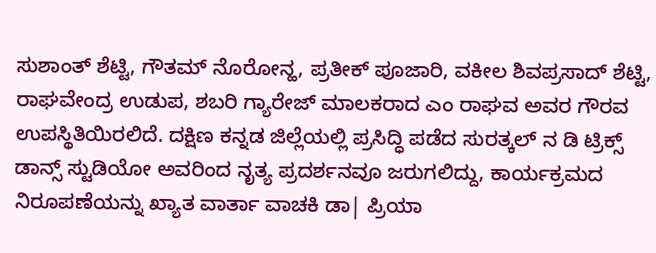ಸುಶಾಂತ್ ಶೆಟ್ಟಿ, ಗೌತಮ್ ನೊರೋನ್ಹ, ಪ್ರತೀಕ್ ಪೂಜಾರಿ, ವಕೀಲ ಶಿವಪ್ರಸಾದ್ ಶೆಟ್ಟಿ, ರಾಘವೇಂದ್ರ ಉಡುಪ, ಶಬರಿ ಗ್ಯಾರೇಜ್ ಮಾಲಕರಾದ ಎಂ ರಾಘವ ಅವರ ಗೌರವ ಉಪಸ್ಥಿತಿಯಿರಲಿದೆ. ದಕ್ಷಿಣ ಕನ್ನಡ ಜಿಲ್ಲೆಯಲ್ಲಿ ಪ್ರಸಿದ್ಧಿ ಪಡೆದ ಸುರತ್ಕಲ್ ನ ಡಿ ಟ್ರಿಕ್ಸ್ ಡಾನ್ಸ್ ಸ್ಟುಡಿಯೋ ಅವರಿಂದ ನೃತ್ಯ ಪ್ರದರ್ಶನವೂ ಜರುಗಲಿದ್ದು, ಕಾರ್ಯಕ್ರಮದ ನಿರೂಪಣೆಯನ್ನು ಖ್ಯಾತ ವಾರ್ತಾ ವಾಚಕಿ ಡಾ| ಪ್ರಿಯಾ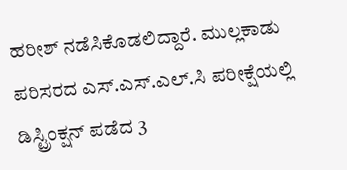ಹರೀಶ್ ನಡೆಸಿಕೊಡಲಿದ್ದಾರೆ. ಮುಲ್ಲಕಾಡು ಪರಿಸರದ ಎಸ್.ಎಸ್.ಎಲ್.ಸಿ ಪರೀಕ್ಷೆಯಲ್ಲಿ ಡಿಸ್ಟ್ರಿಂಕ್ಷನ್ ಪಡೆದ 3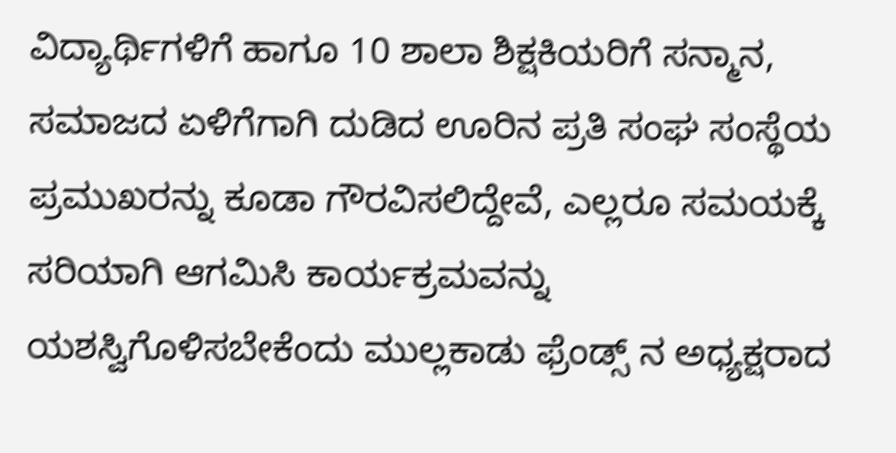ವಿದ್ಯಾರ್ಥಿಗಳಿಗೆ ಹಾಗೂ 10 ಶಾಲಾ ಶಿಕ್ಷಕಿಯರಿಗೆ ಸನ್ಮಾನ, ಸಮಾಜದ ಏಳಿಗೆಗಾಗಿ ದುಡಿದ ಊರಿನ ಪ್ರತಿ ಸಂಘ ಸಂಸ್ಥೆಯ ಪ್ರಮುಖರನ್ನು ಕೂಡಾ ಗೌರವಿಸಲಿದ್ದೇವೆ, ಎಲ್ಲರೂ ಸಮಯಕ್ಕೆ ಸರಿಯಾಗಿ ಆಗಮಿಸಿ ಕಾರ್ಯಕ್ರಮವನ್ನು ಯಶಸ್ವಿಗೊಳಿಸಬೇಕೆಂದು ಮುಲ್ಲಕಾಡು ಫ್ರೆಂಡ್ಸ್ ನ ಅಧ್ಯಕ್ಷರಾದ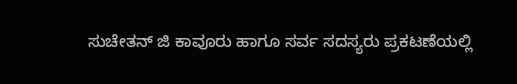ಸುಚೇತನ್ ಜಿ ಕಾವೂರು ಹಾಗೂ ಸರ್ವ ಸದಸ್ಯರು ಪ್ರಕಟಣೆಯಲ್ಲಿ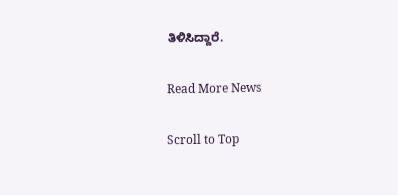ತಿಳಿಸಿದ್ದಾರೆ.

Read More News

Scroll to Top